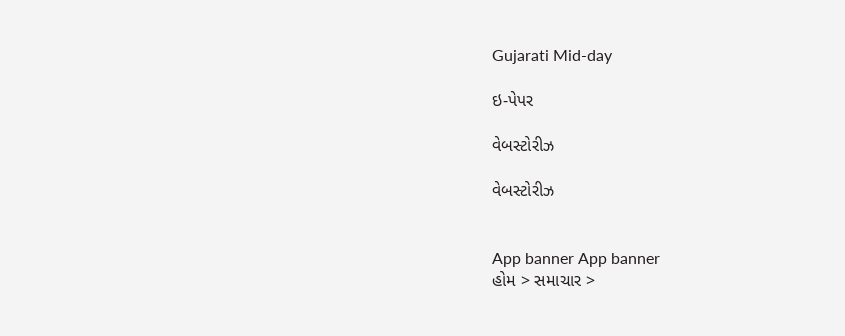Gujarati Mid-day

ઇ-પેપર

વેબસ્ટોરીઝ

વેબસ્ટોરીઝ


App banner App banner
હોમ > સમાચાર >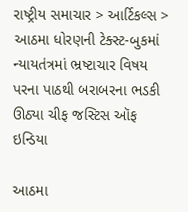રાષ્ટ્રીય સમાચાર > આર્ટિકલ્સ > આઠમા ધોરણની ટેક્સ્ટ-બુકમાં ન્યાયતંત્રમાં ભ્રષ્ટાચાર વિષય પરના પાઠથી બરાબરના ભડકી ઊઠ્યા ચીફ જસ્ટિસ ઑફ ઇન્ડિયા

આઠમા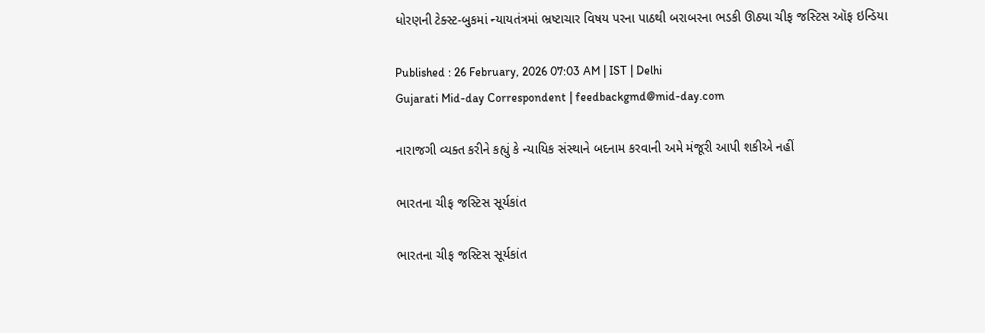ધોરણની ટેક્સ્ટ-બુકમાં ન્યાયતંત્રમાં ભ્રષ્ટાચાર વિષય પરના પાઠથી બરાબરના ભડકી ઊઠ્યા ચીફ જસ્ટિસ ઑફ ઇન્ડિયા

Published : 26 February, 2026 07:03 AM | IST | Delhi
Gujarati Mid-day Correspondent | feedbackgmd@mid-day.com

નારાજગી વ્યક્ત કરીને કહ્યું કે ન્યાયિક સંસ્થાને બદનામ કરવાની અમે મંજૂરી આપી શકીએ નહીં

ભારતના ચીફ જસ્ટિસ સૂર્યકાંત

ભારતના ચીફ જસ્ટિસ સૂર્યકાંત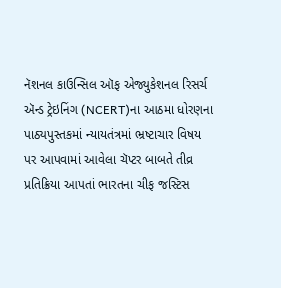નૅશનલ કાઉન્સિલ ઑફ એજ્યુકેશનલ રિસર્ચ ઍન્ડ ટ્રેઇનિંગ (NCERT)ના આઠમા ધોરણના પાઠ્યપુસ્તકમાં ન્યાયતંત્રમાં ભ્રષ્ટાચાર વિષય પર આપવામાં આવેલા ચૅપ્ટર બાબતે તીવ્ર પ્રતિક્રિયા આપતાં ભારતના ચીફ જસ્ટિસ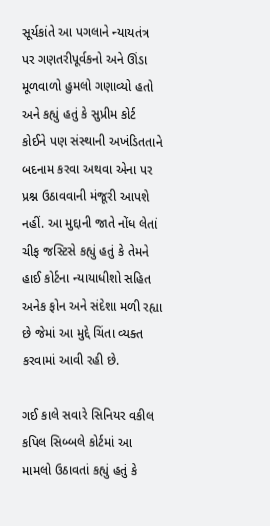સૂર્યકાંતે આ પગલાને ન્યાયતંત્ર પર ગણતરીપૂર્વકનો અને ઊંડા મૂળવાળો હુમલો ગણાવ્યો હતો અને કહ્યું હતું કે સુપ્રીમ કોર્ટ કોઈને પણ સંસ્થાની અખંડિતતાને બદનામ કરવા અથવા એના પર પ્રશ્ન ઉઠાવવાની મંજૂરી આપશે નહીં. આ મુદ્દાની જાતે નોંધ લેતાં ચીફ જસ્ટિસે કહ્યું હતું કે તેમને હાઈ કોર્ટના ન્યાયાધીશો સહિત અનેક ફોન અને સંદેશા મળી રહ્યા છે જેમાં આ મુદ્દે ચિંતા વ્યક્ત કરવામાં આવી રહી છે.

ગઈ કાલે સવારે સિનિયર વકીલ કપિલ સિબ્બલે કોર્ટમાં આ મામલો ઉઠાવતાં કહ્યું હતું કે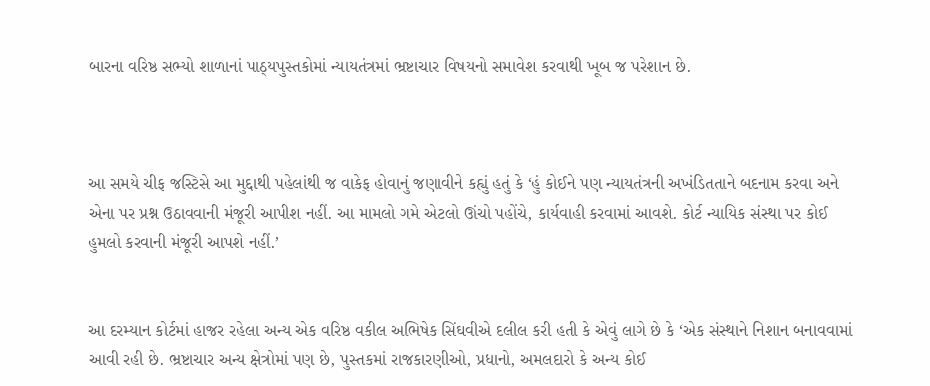બારના વરિષ્ઠ સભ્યો શાળાનાં પાઠ્યપુસ્તકોમાં ન્યાયતંત્રમાં ભ્રષ્ટાચાર વિષયનો સમાવેશ કરવાથી ખૂબ જ પરેશાન છે.



આ સમયે ચીફ જસ્ટિસે આ મુદ્દાથી પહેલાંથી જ વાકેફ હોવાનું જણાવીને કહ્યું હતું કે ‘હું કોઈને પણ ન્યાયતંત્રની અખંડિતતાને બદનામ કરવા અને એના પર પ્રશ્ન ઉઠાવવાની મંજૂરી આપીશ નહીં. આ મામલો ગમે એટલો ઊંચો પહોંચે, કાર્યવાહી કરવામાં આવશે. કોર્ટ ન્યાયિક સંસ્થા પર કોઈ હુમલો કરવાની મંજૂરી આપશે નહીં.’


આ દરમ્યાન કોર્ટમાં હાજર રહેલા અન્ય એક વરિષ્ઠ વકીલ અભિષેક સિંઘવીએ દલીલ કરી હતી કે એવું લાગે છે કે ‘એક સંસ્થાને નિશાન બનાવવામાં આવી રહી છે. ભ્રષ્ટાચાર અન્ય ક્ષેત્રોમાં પણ છે, પુસ્તકમાં રાજકારણીઓ, પ્રધાનો, અમલદારો કે અન્ય કોઈ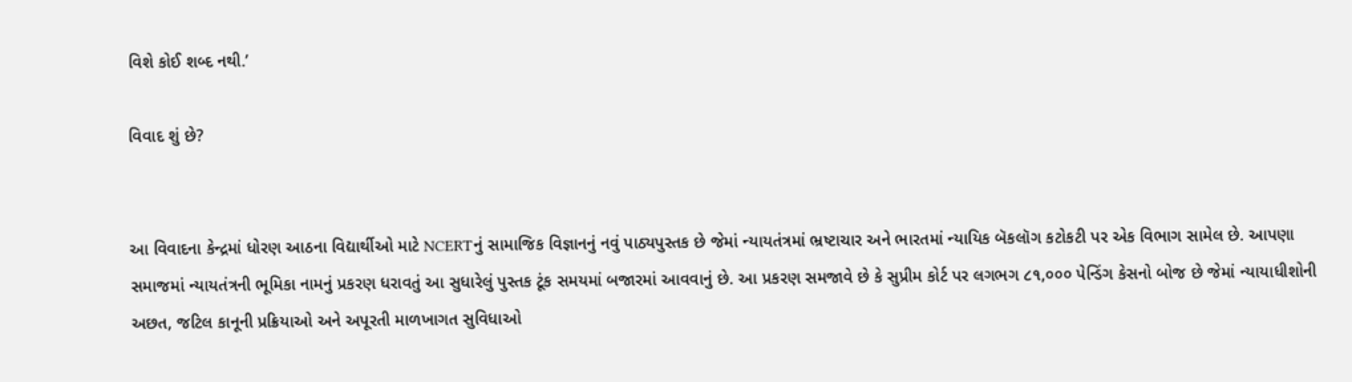વિશે કોઈ શબ્દ નથી.’

વિવાદ શું છે?


આ વિવાદના કેન્દ્રમાં ધોરણ આઠના વિદ્યાર્થીઓ માટે NCERTનું સામાજિક વિજ્ઞાનનું નવું પાઠ્યપુસ્તક છે જેમાં ન્યાયતંત્રમાં ભ્રષ્ટાચાર અને ભારતમાં ન્યાયિક બૅકલૉગ કટોકટી પર એક વિભાગ સામેલ છે. આપણા સમાજમાં ન્યાયતંત્રની ભૂમિકા નામનું પ્રકરણ ધરાવતું આ સુધારેલું પુસ્તક ટૂંક સમયમાં બજારમાં આવવાનું છે. આ પ્રકરણ સમજાવે છે કે સુપ્રીમ કોર્ટ પર લગભગ ૮૧,૦૦૦ પેન્ડિંગ કેસનો બોજ છે જેમાં ન્યાયાધીશોની અછત, જટિલ કાનૂની પ્રક્રિયાઓ અને અપૂરતી માળખાગત સુવિધાઓ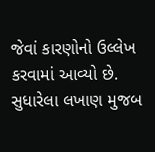જેવાં કારણોનો ઉલ્લેખ કરવામાં આવ્યો છે. સુધારેલા લખાણ મુજબ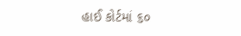હાઈ કોર્ટમાં ૬૦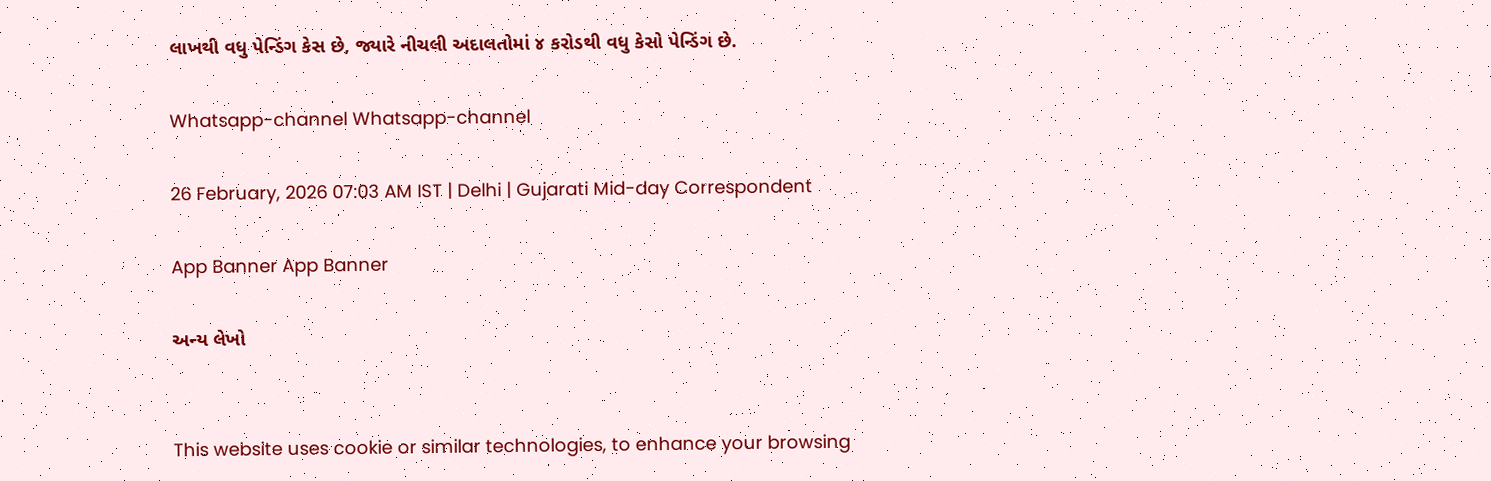લાખથી વધુ પેન્ડિંગ કેસ છે, જ્યારે નીચલી અદાલતોમાં ૪ કરોડથી વધુ કેસો પેન્ડિંગ છે.

Whatsapp-channel Whatsapp-channel

26 February, 2026 07:03 AM IST | Delhi | Gujarati Mid-day Correspondent

App Banner App Banner

અન્ય લેખો


This website uses cookie or similar technologies, to enhance your browsing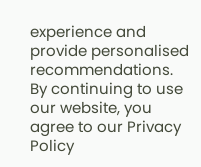experience and provide personalised recommendations. By continuing to use our website, you agree to our Privacy Policy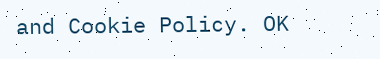and Cookie Policy. OK